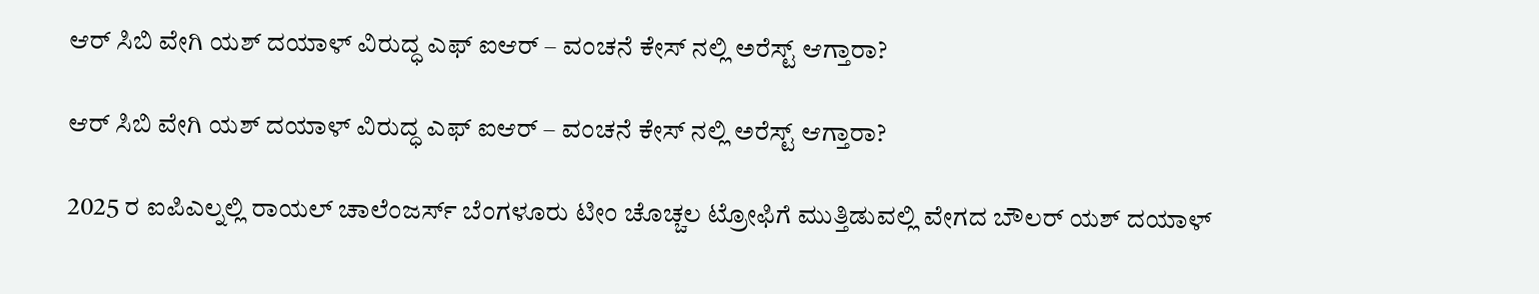ಆರ್ ಸಿಬಿ ವೇಗಿ ಯಶ್ ದಯಾಳ್ ವಿರುದ್ಧ ಎಫ್ ಐಆರ್ – ವಂಚನೆ ಕೇಸ್ ನಲ್ಲಿ ಅರೆಸ್ಟ್ ಆಗ್ತಾರಾ?

ಆರ್ ಸಿಬಿ ವೇಗಿ ಯಶ್ ದಯಾಳ್ ವಿರುದ್ಧ ಎಫ್ ಐಆರ್ – ವಂಚನೆ ಕೇಸ್ ನಲ್ಲಿ ಅರೆಸ್ಟ್ ಆಗ್ತಾರಾ?

2025 ರ ಐಪಿಎಲ್ನಲ್ಲಿ ರಾಯಲ್ ಚಾಲೆಂಜರ್ಸ್ ಬೆಂಗಳೂರು ಟೀಂ ಚೊಚ್ಚಲ ಟ್ರೋಫಿಗೆ ಮುತ್ತಿಡುವಲ್ಲಿ ವೇಗದ ಬೌಲರ್ ಯಶ್ ದಯಾಳ್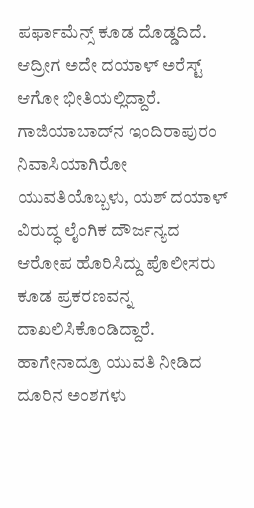ಪರ್ಫಾಮೆನ್ಸ್ ಕೂಡ ದೊಡ್ಡದಿದೆ. ಆದ್ರೀಗ ಅದೇ ದಯಾಳ್ ಅರೆಸ್ಟ್ ಆಗೋ ಭೀತಿಯಲ್ಲಿದ್ದಾರೆ. ಗಾಜಿಯಾಬಾದ್‌ನ ಇಂದಿರಾಪುರಂ ನಿವಾಸಿಯಾಗಿರೋ ಯುವತಿಯೊಬ್ಬಳು, ಯಶ್ ದಯಾಳ್ ವಿರುದ್ಧ ಲೈಂಗಿಕ ದೌರ್ಜನ್ಯದ ಆರೋಪ ಹೊರಿಸಿದ್ದು ಪೊಲೀಸರು ಕೂಡ ಪ್ರಕರಣವನ್ನ ದಾಖಲಿಸಿಕೊಂಡಿದ್ದಾರೆ. ಹಾಗೇನಾದ್ರೂ ಯುವತಿ ನೀಡಿದ ದೂರಿನ ಅಂಶಗಳು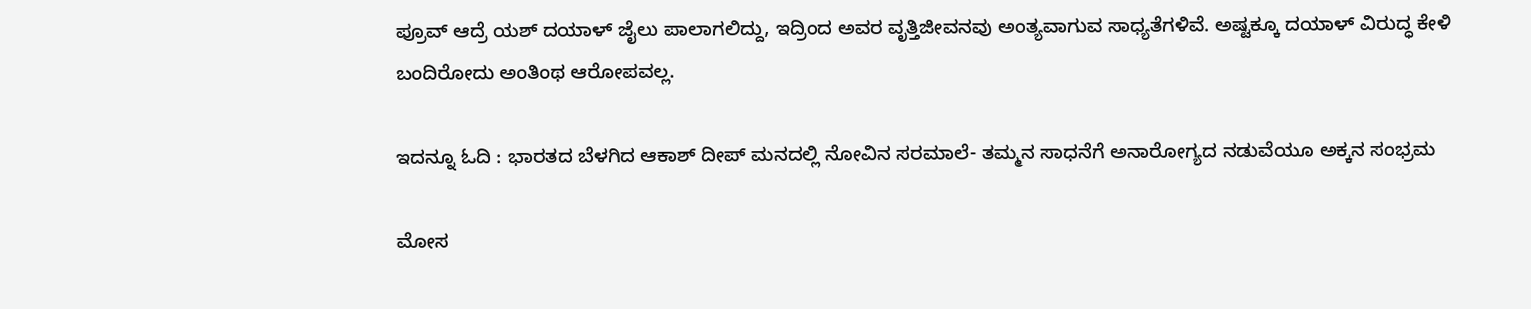ಪ್ರೂವ್ ಆದ್ರೆ ಯಶ್ ದಯಾಳ್ ಜೈಲು ಪಾಲಾಗಲಿದ್ದು, ಇದ್ರಿಂದ ಅವರ ವೃತ್ತಿಜೀವನವು ಅಂತ್ಯವಾಗುವ ಸಾಧ್ಯತೆಗಳಿವೆ. ಅಷ್ಟಕ್ಕೂ ದಯಾಳ್ ವಿರುದ್ಧ ಕೇಳಿ ಬಂದಿರೋದು ಅಂತಿಂಥ ಆರೋಪವಲ್ಲ.

ಇದನ್ನೂ ಓದಿ : ಭಾರತದ ಬೆಳಗಿದ ಆಕಾಶ್ ದೀಪ್ ಮನದಲ್ಲಿ ನೋವಿನ ಸರಮಾಲೆ- ತಮ್ಮನ ಸಾಧನೆಗೆ ಅನಾರೋಗ್ಯದ ನಡುವೆಯೂ ಅಕ್ಕನ ಸಂಭ್ರಮ

ಮೋಸ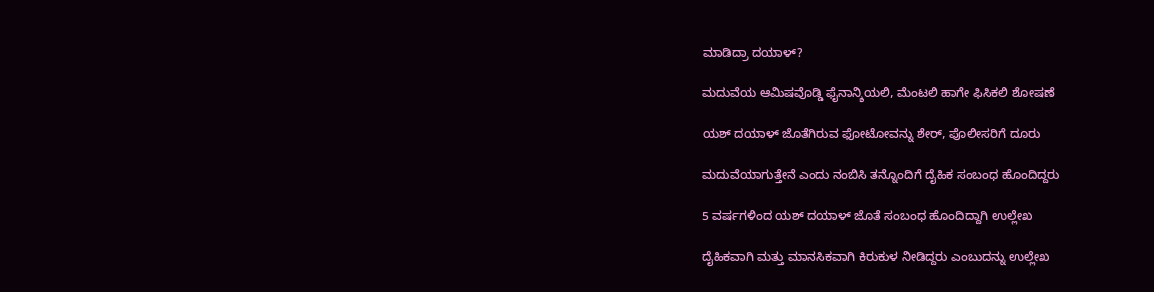ಮಾಡಿದ್ರಾ ದಯಾಳ್?

ಮದುವೆಯ ಆಮಿಷವೊಡ್ಡಿ ಫೈನಾನ್ಶಿಯಲಿ, ಮೆಂಟಲಿ ಹಾಗೇ ಫಿಸಿಕಲಿ ಶೋಷಣೆ

ಯಶ್ ದಯಾಳ್ ಜೊತೆಗಿರುವ ಫೋಟೋವನ್ನು ಶೇರ್, ಪೊಲೀಸರಿಗೆ ದೂರು

ಮದುವೆಯಾಗುತ್ತೇನೆ ಎಂದು ನಂಬಿಸಿ ತನ್ನೊಂದಿಗೆ ದೈಹಿಕ ಸಂಬಂಧ ಹೊಂದಿದ್ದರು

5 ವರ್ಷಗಳಿಂದ ಯಶ್ ದಯಾಳ್ ಜೊತೆ ಸಂಬಂಧ ಹೊಂದಿದ್ದಾಗಿ ಉಲ್ಲೇಖ

ದೈಹಿಕವಾಗಿ ಮತ್ತು ಮಾನಸಿಕವಾಗಿ ಕಿರುಕುಳ ನೀಡಿದ್ದರು ಎಂಬುದನ್ನು ಉಲ್ಲೇಖ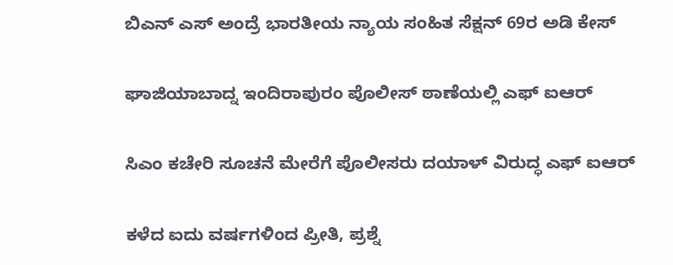ಬಿಎನ್ ಎಸ್ ಅಂದ್ರೆ ಭಾರತೀಯ ನ್ಯಾಯ ಸಂಹಿತ ಸೆಕ್ಷನ್ 69ರ ಅಡಿ ಕೇಸ್

ಘಾಜಿಯಾಬಾದ್ನ ಇಂದಿರಾಪುರಂ ಪೊಲೀಸ್ ಠಾಣೆಯಲ್ಲಿ ಎಫ್ ಐಆರ್

ಸಿಎಂ ಕಚೇರಿ ಸೂಚನೆ ಮೇರೆಗೆ ಪೊಲೀಸರು ದಯಾಳ್ ವಿರುದ್ಧ ಎಫ್ ಐಆರ್

ಕಳೆದ ಐದು ವರ್ಷಗಳಿಂದ ಪ್ರೀತಿ, ಪ್ರಶ್ನೆ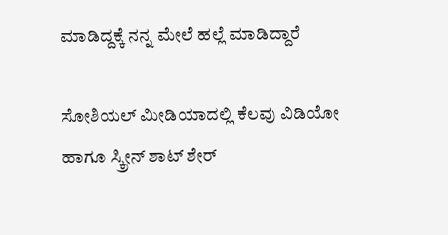ಮಾಡಿದ್ದಕ್ಕೆ ನನ್ನ ಮೇಲೆ ಹಲ್ಲೆ ಮಾಡಿದ್ದಾರೆ

ಸೋಶಿಯಲ್ ಮೀಡಿಯಾದಲ್ಲಿ ಕೆಲವು ವಿಡಿಯೋ ಹಾಗೂ ಸ್ಕ್ರೀನ್ ಶಾಟ್ ಶೇರ್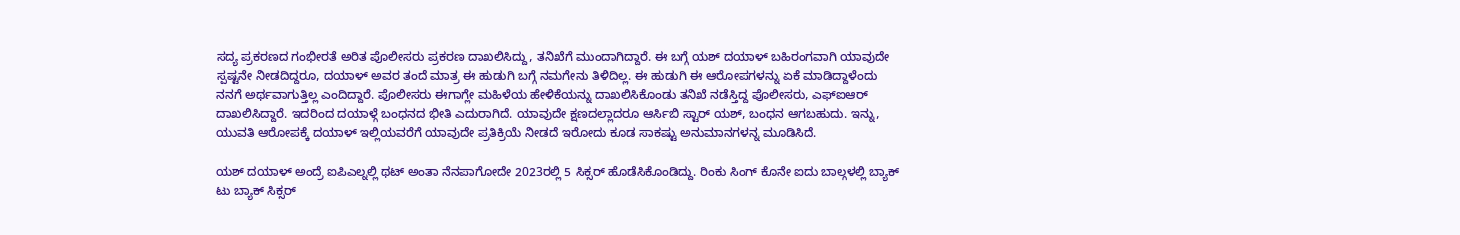ಸದ್ಯ ಪ್ರಕರಣದ ಗಂಭೀರತೆ ಅರಿತ ಪೊಲೀಸರು ಪ್ರಕರಣ ದಾಖಲಿಸಿದ್ದು, ತನಿಖೆಗೆ ಮುಂದಾಗಿದ್ದಾರೆ. ಈ ಬಗ್ಗೆ ಯಶ್ ದಯಾಳ್ ಬಹಿರಂಗವಾಗಿ ಯಾವುದೇ ಸ್ಪಷ್ಟನೇ ನೀಡದಿದ್ದರೂ, ದಯಾಳ್ ಅವರ ತಂದೆ ಮಾತ್ರ ಈ ಹುಡುಗಿ ಬಗ್ಗೆ ನಮಗೇನು ತಿಳಿದಿಲ್ಲ. ಈ ಹುಡುಗಿ ಈ ಆರೋಪಗಳನ್ನು ಏಕೆ ಮಾಡಿದ್ದಾಳೆಂದು ನನಗೆ ಅರ್ಥವಾಗುತ್ತಿಲ್ಲ ಎಂದಿದ್ದಾರೆ. ಪೊಲೀಸರು ಈಗಾಗ್ಲೇ ಮಹಿಳೆಯ ಹೇಳಿಕೆಯನ್ನು ದಾಖಲಿಸಿಕೊಂಡು ತನಿಖೆ ನಡೆಸ್ತಿದ್ದ ಪೊಲೀಸರು, ಎಫ್ಐಆರ್ ದಾಖಲಿಸಿದ್ದಾರೆ. ಇದರಿಂದ ದಯಾಳ್ಗೆ ಬಂಧನದ ಭೀತಿ ಎದುರಾಗಿದೆ. ಯಾವುದೇ ಕ್ಷಣದಲ್ಲಾದರೂ ಆರ್ಸಿಬಿ ಸ್ಟಾರ್ ಯಶ್, ಬಂಧನ ಆಗಬಹುದು. ಇನ್ನು, ಯುವತಿ ಆರೋಪಕ್ಕೆ ದಯಾಳ್ ಇಲ್ಲಿಯವರೆಗೆ ಯಾವುದೇ ಪ್ರತಿಕ್ರಿಯೆ ನೀಡದೆ ಇರೋದು ಕೂಡ ಸಾಕಷ್ಟು ಅನುಮಾನಗಳನ್ನ ಮೂಡಿಸಿದೆ.

ಯಶ್ ದಯಾಳ್ ಅಂದ್ರೆ ಐಪಿಎಲ್ನಲ್ಲಿ ಥಟ್ ಅಂತಾ ನೆನಪಾಗೋದೇ 2023ರಲ್ಲಿ 5 ಸಿಕ್ಸರ್ ಹೊಡೆಸಿಕೊಂಡಿದ್ದು. ರಿಂಕು ಸಿಂಗ್ ಕೊನೇ ಐದು ಬಾಲ್ಗಳಲ್ಲಿ ಬ್ಯಾಕ್ ಟು ಬ್ಯಾಕ್ ಸಿಕ್ಸರ್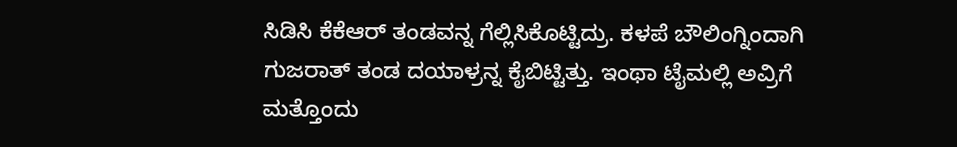ಸಿಡಿಸಿ ಕೆಕೆಆರ್ ತಂಡವನ್ನ ಗೆಲ್ಲಿಸಿಕೊಟ್ಟಿದ್ರು. ಕಳಪೆ ಬೌಲಿಂಗ್ನಿಂದಾಗಿ ಗುಜರಾತ್ ತಂಡ ದಯಾಳ್ರನ್ನ ಕೈಬಿಟ್ಟಿತ್ತು. ಇಂಥಾ ಟೈಮಲ್ಲಿ ಅವ್ರಿಗೆ ಮತ್ತೊಂದು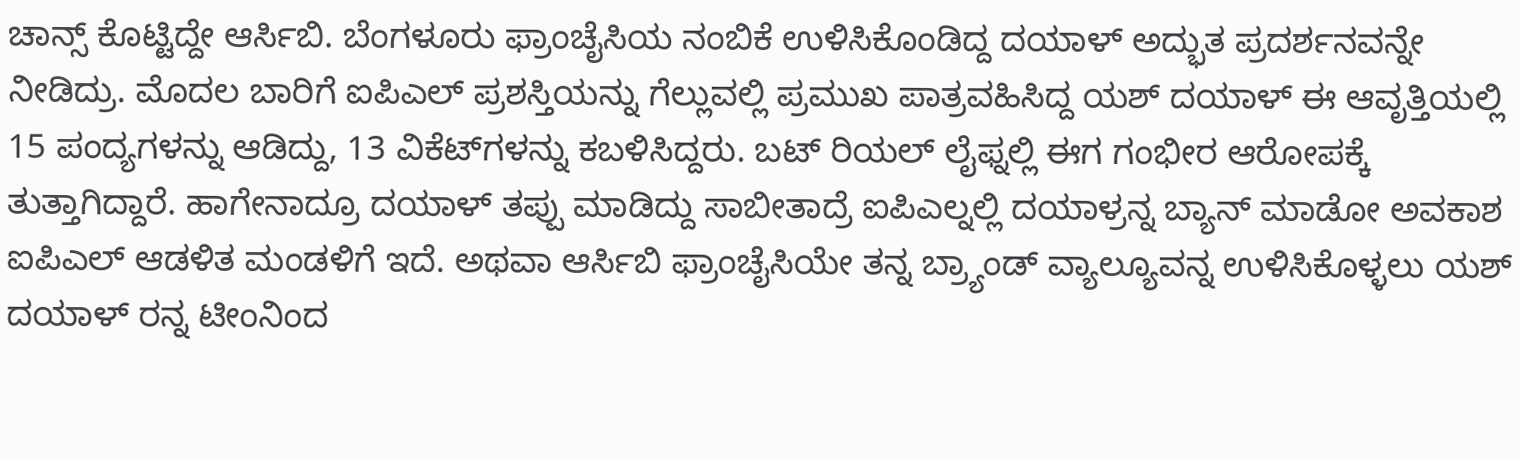ಚಾನ್ಸ್ ಕೊಟ್ಟಿದ್ದೇ ಆರ್ಸಿಬಿ. ಬೆಂಗಳೂರು ಫ್ರಾಂಚೈಸಿಯ ನಂಬಿಕೆ ಉಳಿಸಿಕೊಂಡಿದ್ದ ದಯಾಳ್ ಅದ್ಭುತ ಪ್ರದರ್ಶನವನ್ನೇ ನೀಡಿದ್ರು. ಮೊದಲ ಬಾರಿಗೆ ಐಪಿಎಲ್ ಪ್ರಶಸ್ತಿಯನ್ನು ಗೆಲ್ಲುವಲ್ಲಿ ಪ್ರಮುಖ ಪಾತ್ರವಹಿಸಿದ್ದ ಯಶ್ ದಯಾಳ್ ಈ ಆವೃತ್ತಿಯಲ್ಲಿ 15 ಪಂದ್ಯಗಳನ್ನು ಆಡಿದ್ದು, 13 ವಿಕೆಟ್‌ಗಳನ್ನು ಕಬಳಿಸಿದ್ದರು. ಬಟ್ ರಿಯಲ್ ಲೈಫ್ನಲ್ಲಿ ಈಗ ಗಂಭೀರ ಆರೋಪಕ್ಕೆ ತುತ್ತಾಗಿದ್ದಾರೆ. ಹಾಗೇನಾದ್ರೂ ದಯಾಳ್ ತಪ್ಪು ಮಾಡಿದ್ದು ಸಾಬೀತಾದ್ರೆ ಐಪಿಎಲ್ನಲ್ಲಿ ದಯಾಳ್ರನ್ನ ಬ್ಯಾನ್ ಮಾಡೋ ಅವಕಾಶ ಐಪಿಎಲ್ ಆಡಳಿತ ಮಂಡಳಿಗೆ ಇದೆ. ಅಥವಾ ಆರ್ಸಿಬಿ ಫ್ರಾಂಚೈಸಿಯೇ ತನ್ನ ಬ್ರ್ಯಾಂಡ್ ವ್ಯಾಲ್ಯೂವನ್ನ ಉಳಿಸಿಕೊಳ್ಳಲು ಯಶ್ ದಯಾಳ್ ರನ್ನ ಟೀಂನಿಂದ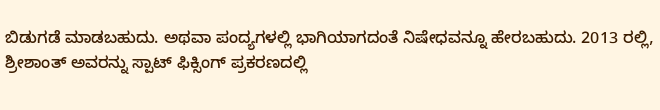ಬಿಡುಗಡೆ ಮಾಡಬಹುದು. ಅಥವಾ ಪಂದ್ಯಗಳಲ್ಲಿ ಭಾಗಿಯಾಗದಂತೆ ನಿಷೇಧವನ್ನೂ ಹೇರಬಹುದು. 2013 ರಲ್ಲಿ, ಶ್ರೀಶಾಂತ್ ಅವರನ್ನು ಸ್ಪಾಟ್ ಫಿಕ್ಸಿಂಗ್ ಪ್ರಕರಣದಲ್ಲಿ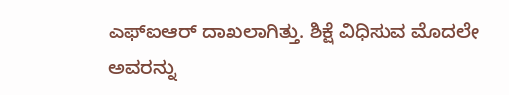ಎಫ್‌ಐಆರ್‌ ದಾಖಲಾಗಿತ್ತು. ಶಿಕ್ಷೆ ವಿಧಿಸುವ ಮೊದಲೇ ಅವರನ್ನು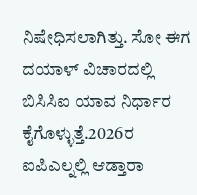ನಿಷೇಧಿಸಲಾಗಿತ್ತು. ಸೋ ಈಗ ದಯಾಳ್ ವಿಚಾರದಲ್ಲಿ ಬಿಸಿಸಿಐ ಯಾವ ನಿರ್ಧಾರ ಕೈಗೊಳ್ಳುತ್ತೆ.2026ರ ಐಪಿಎಲ್ನಲ್ಲಿ ಆಡ್ತಾರಾ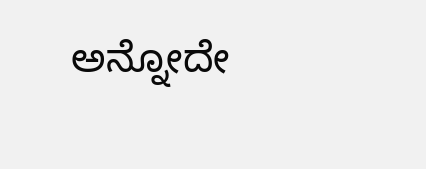ಅನ್ನೋದೇ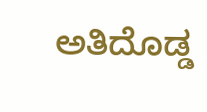ಅತಿದೊಡ್ಡ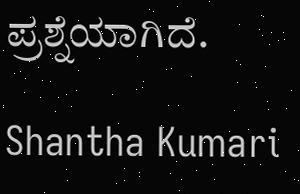ಪ್ರಶ್ನೆಯಾಗಿದೆ.

Shantha Kumari